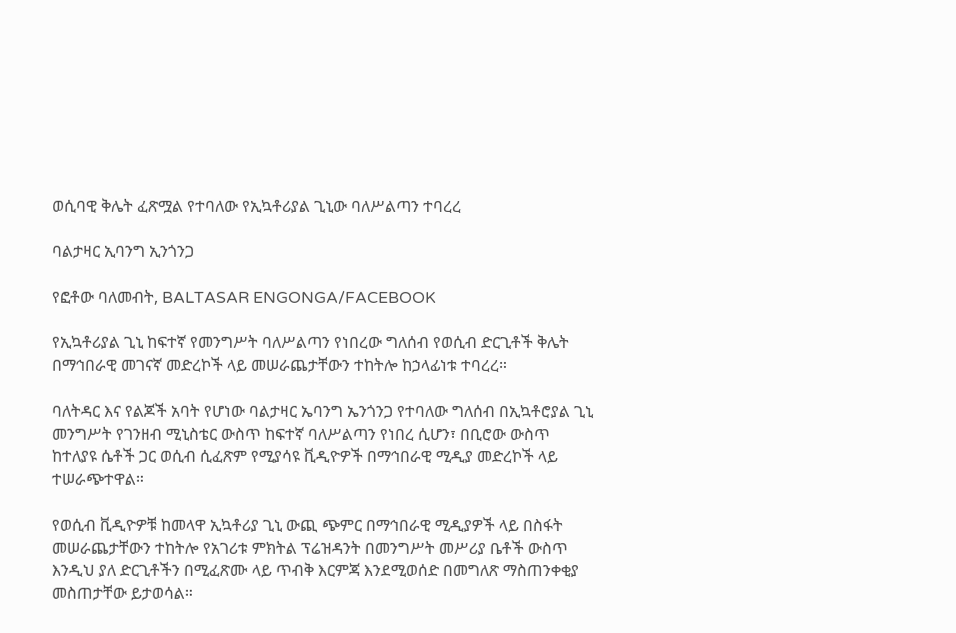ወሲባዊ ቅሌት ፈጽሟል የተባለው የኢኳቶሪያል ጊኒው ባለሥልጣን ተባረረ

ባልታዛር ኢባንግ ኢንጎንጋ

የፎቶው ባለመብት, BALTASAR ENGONGA/FACEBOOK

የኢኳቶሪያል ጊኒ ከፍተኛ የመንግሥት ባለሥልጣን የነበረው ግለሰብ የወሲብ ድርጊቶች ቅሌት በማኅበራዊ መገናኛ መድረኮች ላይ መሠራጨታቸውን ተከትሎ ከኃላፊነቱ ተባረረ።

ባለትዳር እና የልጆች አባት የሆነው ባልታዛር ኤባንግ ኤንጎንጋ የተባለው ግለሰብ በኢኳቶሮያል ጊኒ መንግሥት የገንዘብ ሚኒስቴር ውስጥ ከፍተኛ ባለሥልጣን የነበረ ሲሆን፣ በቢሮው ውስጥ ከተለያዩ ሴቶች ጋር ወሲብ ሲፈጽም የሚያሳዩ ቪዲዮዎች በማኅበራዊ ሚዲያ መድረኮች ላይ ተሠራጭተዋል።

የወሲብ ቪዲዮዎቹ ከመላዋ ኢኳቶሪያ ጊኒ ውጪ ጭምር በማኅበራዊ ሚዲያዎች ላይ በስፋት መሠራጨታቸውን ተከትሎ የአገሪቱ ምክትል ፕሬዝዳንት በመንግሥት መሥሪያ ቤቶች ውስጥ እንዲህ ያለ ድርጊቶችን በሚፈጽሙ ላይ ጥብቅ እርምጃ እንደሚወሰድ በመግለጽ ማስጠንቀቂያ መስጠታቸው ይታወሳል።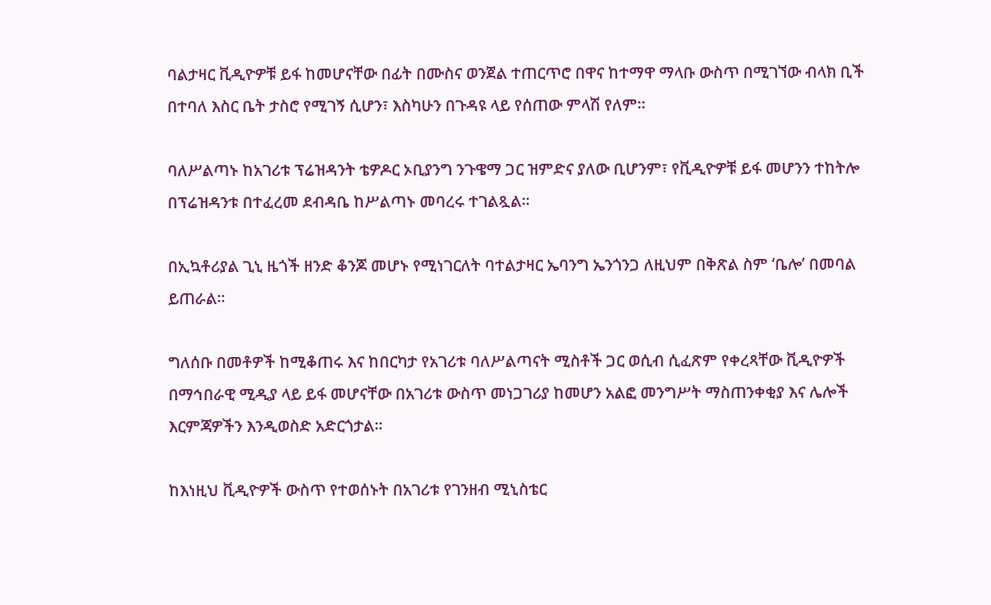ባልታዛር ቪዲዮዎቹ ይፋ ከመሆናቸው በፊት በሙስና ወንጀል ተጠርጥሮ በዋና ከተማዋ ማላቡ ውስጥ በሚገኘው ብላክ ቢች በተባለ እስር ቤት ታስሮ የሚገኝ ሲሆን፣ እስካሁን በጉዳዩ ላይ የሰጠው ምላሽ የለም።

ባለሥልጣኑ ከአገሪቱ ፕሬዝዳንት ቴዎዶር ኦቢያንግ ንጉዌማ ጋር ዝምድና ያለው ቢሆንም፣ የቪዲዮዎቹ ይፋ መሆንን ተከትሎ በፕሬዝዳንቱ በተፈረመ ደብዳቤ ከሥልጣኑ መባረሩ ተገልጿል።

በኢኳቶሪያል ጊኒ ዜጎች ዘንድ ቆንጆ መሆኑ የሚነገርለት ባተልታዛር ኤባንግ ኤንጎንጋ ለዚህም በቅጽል ስም ‘ቤሎ’ በመባል ይጠራል።

ግለሰቡ በመቶዎች ከሚቆጠሩ እና ከበርካታ የአገሪቱ ባለሥልጣናት ሚስቶች ጋር ወሲብ ሲፈጽም የቀረጻቸው ቪዲዮዎች በማኅበራዊ ሚዲያ ላይ ይፋ መሆናቸው በአገሪቱ ውስጥ መነጋገሪያ ከመሆን አልፎ መንግሥት ማስጠንቀቂያ እና ሌሎች እርምጃዎችን እንዲወስድ አድርጎታል።

ከእነዚህ ቪዲዮዎች ውስጥ የተወሰኑት በአገሪቱ የገንዘብ ሚኒስቴር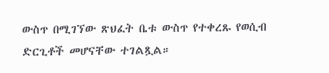ውስጥ በሚገኘው ጽህፈት ቤቱ ውስጥ የተቀረጹ የወሲብ ድርጊቶች መሆናቸው ተገልጿል።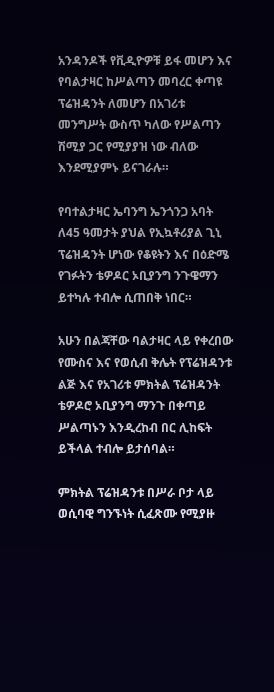አንዳንዶች የቪዲዮዎቹ ይፋ መሆን እና የባልታዛር ከሥልጣን መባረር ቀጣዩ ፕሬዝዳንት ለመሆን በአገሪቱ መንግሥት ውስጥ ካለው የሥልጣን ሽሚያ ጋር የሚያያዝ ነው ብለው እንደሚያምኑ ይናገራሉ።

የባተልታዛር ኤባንግ ኤንጎንጋ አባት ለ45 ዓመታት ያህል የኢኳቶሪያል ጊኒ ፕሬዝዳንት ሆነው የቆዩትን እና በዕድሜ የገፉትን ቴዎዶር ኦቢያንግ ንጉዌማን ይተካሉ ተብሎ ሲጠበቅ ነበር።

አሁን በልጃቸው ባልታዛር ላይ የቀረበው የሙስና እና የወሲብ ቅሌት የፕሬዝዳንቱ ልጅ እና የአገሪቱ ምክትል ፕሬዝዳንት ቴዎዶሮ ኦቢያንግ ማንጉ በቀጣይ ሥልጣኑን እንዲረከብ በር ሊከፍት ይችላል ተብሎ ይታሰባል።

ምክትል ፕሬዝዳንቱ በሥራ ቦታ ላይ ወሲባዊ ግንኙነት ሲፈጽሙ የሚያዙ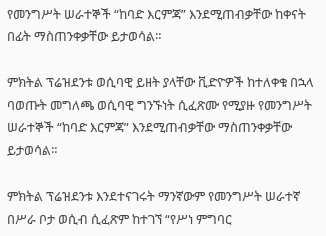የመንግሥት ሠራተኞች “ከባድ እርምጃ” እንደሚጠብቃቸው ከቀናት በፊት ማስጠንቀቃቸው ይታወሳል።

ምክትል ፕሬዝደንቱ ወሲባዊ ይዘት ያላቸው ቪድዮዎች ከተለቀቁ በኋላ ባወጡት መግለጫ ወሲባዊ ግንኙነት ሲፈጽሙ የሚያዙ የመንግሥት ሠራተኞች “ከባድ እርምጃ” እንደሚጠብቃቸው ማስጠንቀቃቸው ይታወሳል።

ምክትል ፕሬዝደንቱ እንደተናገሩት ማንኛውም የመንግሥት ሠራተኛ በሥራ ቦታ ወሲብ ሲፈጽም ከተገኘ “የሥነ ምግባር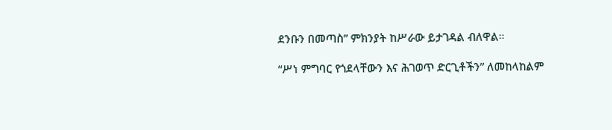ደንቡን በመጣስ” ምክንያት ከሥራው ይታገዳል ብለዋል።

“ሥነ ምግባር የጎደላቸውን እና ሕገወጥ ድርጊቶችን” ለመከላከልም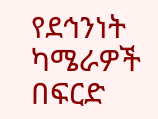የደኅንነት ካሜራዎች በፍርድ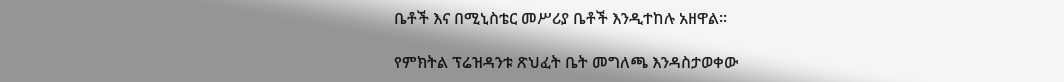ቤቶች እና በሚኒስቴር መሥሪያ ቤቶች እንዲተከሉ አዘዋል።

የምክትል ፕሬዝዳንቱ ጽህፈት ቤት መግለጫ እንዳስታወቀው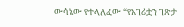ውሳኔው የተላለፈው “የአገሪቷን ገጽታ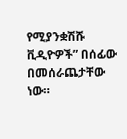የሚያንቋሽሹ ቪዲዮዎች” በሰፊው በመሰራጨታቸው ነው።